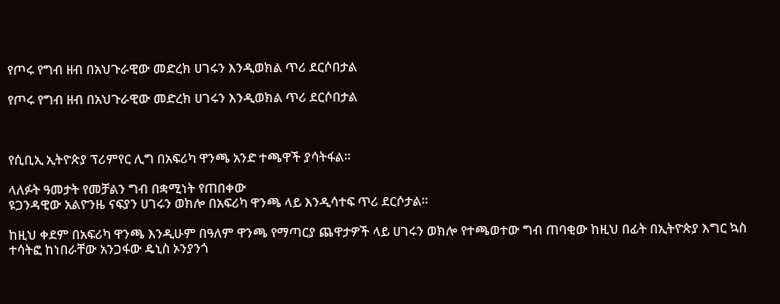የጦሩ የግብ ዘብ በአህጉራዊው መድረክ ሀገሩን እንዲወክል ጥሪ ደርሶበታል

የጦሩ የግብ ዘብ በአህጉራዊው መድረክ ሀገሩን እንዲወክል ጥሪ ደርሶበታል



የሲቢኢ ኢትዮጵያ ፕሪምየር ሊግ በአፍሪካ ዋንጫ አንድ ተጫዋች ያሳትፋል።

ላለፉት ዓመታት የመቻልን ግብ በቋሚነት የጠበቀው
ዩጋንዳዊው አልዮንዜ ናፍያን ሀገሩን ወክሎ በአፍሪካ ዋንጫ ላይ እንዲሳተፍ ጥሪ ደርሶታል።

ከዚህ ቀደም በአፍሪካ ዋንጫ እንዲሁም በዓለም ዋንጫ የማጣርያ ጨዋታዎች ላይ ሀገሩን ወክሎ የተጫወተው ግብ ጠባቂው ከዚህ በፊት በኢትዮጵያ እግር ኳስ ተሳትፎ ከነበራቸው አንጋፋው ዴኒስ ኦንያንጎ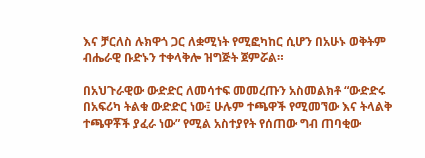እና ቻርለስ ሉክዋጎ ጋር ለቋሚነት የሚፎካከር ሲሆን በአሁኑ ወቅትም ብሔራዊ ቡድኑን ተቀላቅሎ ዝግጅት ጀምሯል።

በአህጉራዊው ውድድር ለመሳተፍ መመረጡን አስመልክቶ “ውድድሩ በአፍሪካ ትልቁ ውድድር ነው፤ ሁሉም ተጫዋች የሚመኘው እና ትላልቅ ተጫዋቾች ያፈራ ነው” የሚል አስተያየት የሰጠው ግብ ጠባቂው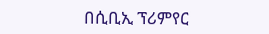በሲቢኢ ፕሪምየር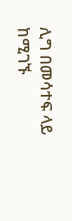ሊግ በመሳተፍ ላይ ከሚገኙ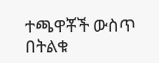ተጫዋቾች ውስጥ በትልቁ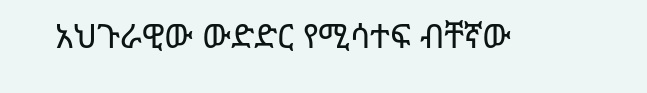አህጉራዊው ውድድር የሚሳተፍ ብቸኛው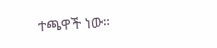ተጫዋች ነው።